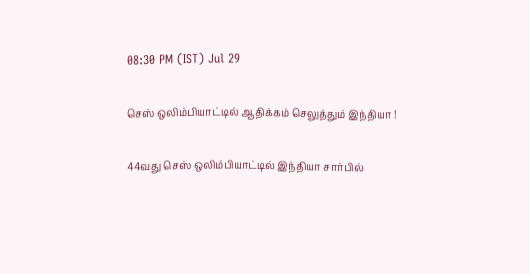08:30 PM (IST) Jul 29

செஸ் ஒலிம்பியாட்டில் ஆதிக்கம் செலுத்தும் இந்தியா !

44வது செஸ் ஒலிம்பியாட்டில் இந்தியா சார்பில்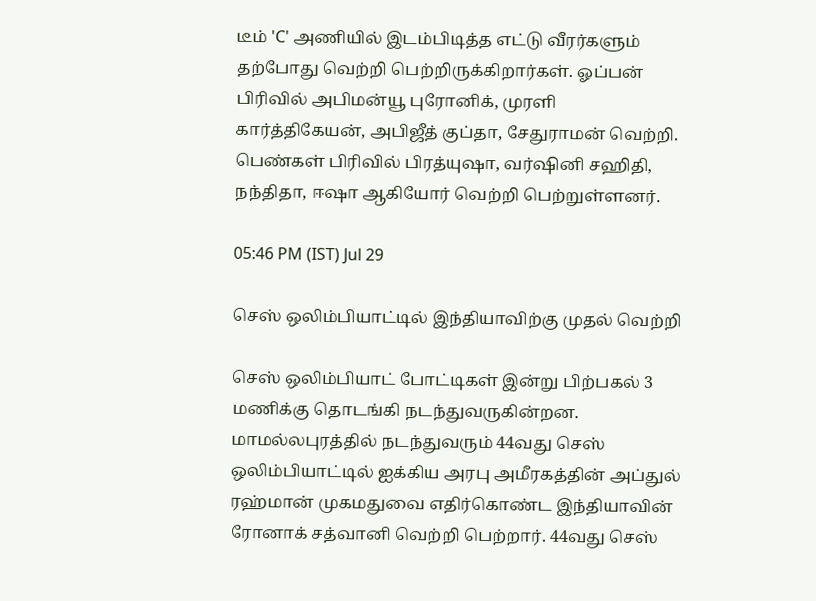டீம் 'C' அணியில் இடம்பிடித்த எட்டு வீரர்களும் தற்போது வெற்றி பெற்றிருக்கிறார்கள். ஓப்பன் பிரிவில் அபிமன்யூ புரோனிக், முரளி கார்த்திகேயன், அபிஜீத் குப்தா, சேதுராமன் வெற்றி. பெண்கள் பிரிவில் பிரத்யுஷா, வர்ஷினி சஹிதி, நந்திதா, ஈஷா ஆகியோர் வெற்றி பெற்றுள்ளனர்.

05:46 PM (IST) Jul 29

செஸ் ஒலிம்பியாட்டில் இந்தியாவிற்கு முதல் வெற்றி

செஸ் ஒலிம்பியாட் போட்டிகள் இன்று பிற்பகல் 3 மணிக்கு தொடங்கி நடந்துவருகின்றன. மாமல்லபுரத்தில் நடந்துவரும் 44வது செஸ் ஒலிம்பியாட்டில் ஐக்கிய அரபு அமீரகத்தின் அப்துல் ரஹ்மான் முகமதுவை எதிர்கொண்ட இந்தியாவின் ரோனாக் சத்வானி வெற்றி பெற்றார். 44வது செஸ்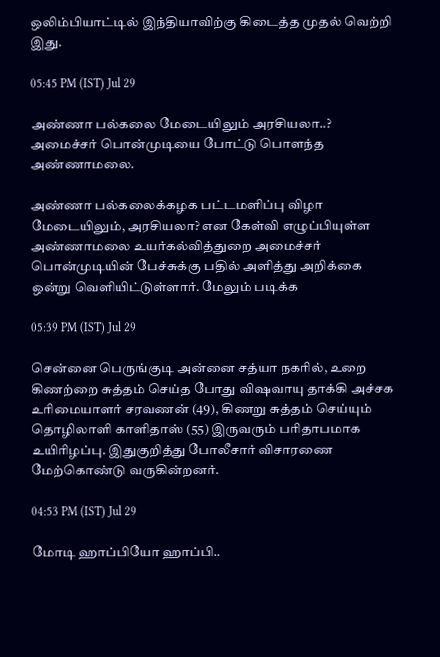ஒலிம்பியாட்டில் இந்தியாவிற்கு கிடைத்த முதல் வெற்றி இது.

05:45 PM (IST) Jul 29

அண்ணா பல்கலை மேடையிலும் அரசியலா..? அமைச்சர் பொன்முடியை போட்டு பொளந்த அண்ணாமலை.

அண்ணா பல்கலைக்கழக பட்டமளிப்பு விழா மேடையிலும், அரசியலா? என கேள்வி எழுப்பியுள்ள அண்ணாமலை உயர்கல்வித்துறை அமைச்சர் பொன்முடியின் பேச்சுக்கு பதில் அளித்து அறிக்கை ஒன்று வெளியிட்டுள்ளார். மேலும் படிக்க

05:39 PM (IST) Jul 29

சென்னை பெருங்குடி அன்னை சத்யா நகரில், உறை கிணற்றை சுத்தம் செய்த போது விஷவாயு தாக்கி அச்சக உரிமையாளர் சரவணன் (49), கிணறு சுத்தம் செய்யும் தொழிலாளி காளிதாஸ் (55) இருவரும் பரிதாபமாக உயிரிழப்பு. இதுகுறித்து போலீசார் விசாரணை மேற்கொண்டு வருகின்றனர்.

04:53 PM (IST) Jul 29

மோடி ஹாப்பியோ ஹாப்பி..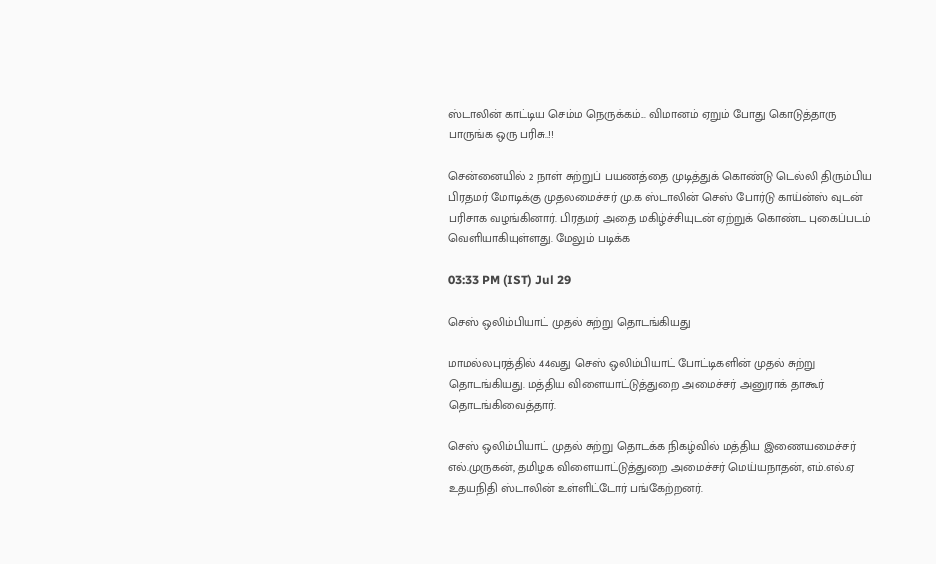ஸ்டாலின் காட்டிய செம்ம நெருக்கம்... விமானம் ஏறும் போது கொடுத்தாரு பாருங்க ஒரு பரிசு..!!

சென்னையில் 2 நாள் சுற்றுப் பயணத்தை முடித்துக் கொண்டு டெல்லி திரும்பிய பிரதமர் மோடிக்கு முதலமைச்சர் மு.க ஸ்டாலின் செஸ் போர்டு காய்ன்ஸ் வுடன் பரிசாக வழங்கினார். பிரதமர் அதை மகிழ்ச்சியுடன் ஏற்றுக் கொண்ட புகைப்படம் வெளியாகியுள்ளது. மேலும் படிக்க

03:33 PM (IST) Jul 29

செஸ் ஒலிம்பியாட் முதல் சுற்று தொடங்கியது

மாமல்லபுரத்தில் 44வது செஸ் ஒலிம்பியாட் போட்டிகளின் முதல் சுற்று தொடங்கியது. மத்திய விளையாட்டுத்துறை அமைச்சர் அனுராக் தாகூர் தொடங்கிவைத்தார்.

செஸ் ஒலிம்பியாட் முதல் சுற்று தொடக்க நிகழ்வில் மத்திய இணையமைச்சர் எல்.முருகன், தமிழக விளையாட்டுத்துறை அமைச்சர் மெய்யநாதன், எம்.எல்.ஏ உதயநிதி ஸ்டாலின் உள்ளிட்டோர் பங்கேற்றனர்.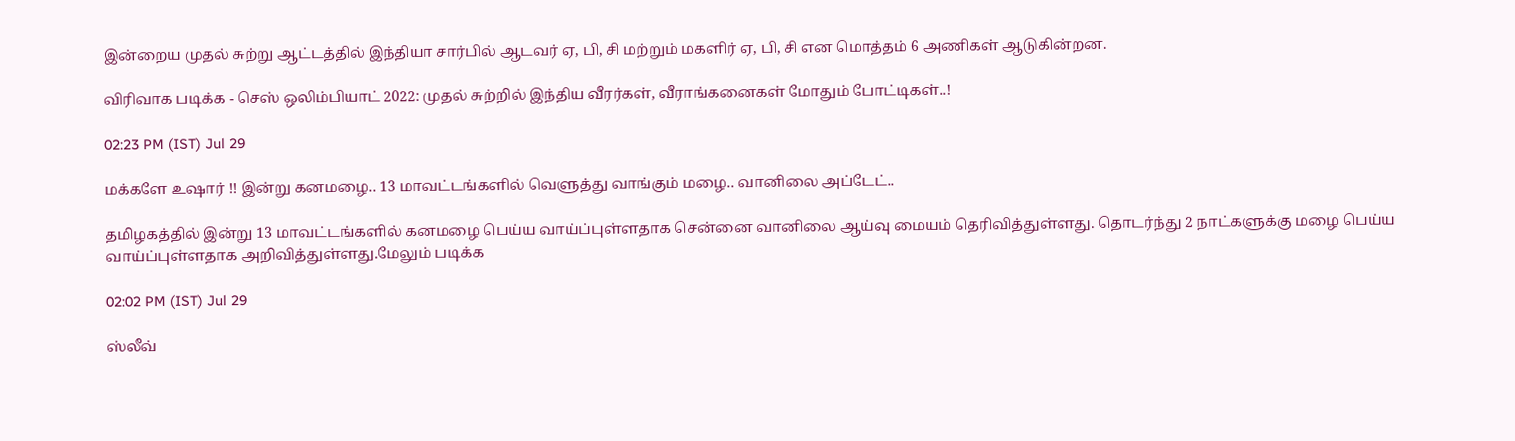இன்றைய முதல் சுற்று ஆட்டத்தில் இந்தியா சார்பில் ஆடவர் ஏ, பி, சி மற்றும் மகளிர் ஏ, பி, சி என மொத்தம் 6 அணிகள் ஆடுகின்றன.

விரிவாக படிக்க - செஸ் ஒலிம்பியாட் 2022: முதல் சுற்றில் இந்திய வீரர்கள், வீராங்கனைகள் மோதும் போட்டிகள்..!

02:23 PM (IST) Jul 29

மக்களே உஷார் !! இன்று கனமழை.. 13 மாவட்டங்களில் வெளுத்து வாங்கும் மழை.. வானிலை அப்டேட்..

தமிழகத்தில் இன்று 13 மாவட்டங்களில் கனமழை பெய்ய வாய்ப்புள்ளதாக சென்னை வானிலை ஆய்வு மையம் தெரிவித்துள்ளது. தொடர்ந்து 2 நாட்களுக்கு மழை பெய்ய வாய்ப்புள்ளதாக அறிவித்துள்ளது.மேலும் படிக்க

02:02 PM (IST) Jul 29

ஸ்லீவ்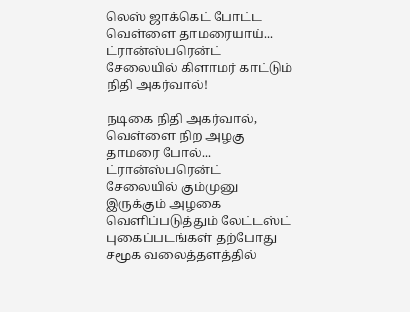லெஸ் ஜாக்கெட் போட்ட வெள்ளை தாமரையாய்... ட்ரான்ஸ்பரென்ட் சேலையில் கிளாமர் காட்டும் நிதி அகர்வால்!

நடிகை நிதி அகர்வால், வெள்ளை நிற அழகு தாமரை போல்... ட்ரான்ஸ்பரென்ட் சேலையில் கும்முனு இருக்கும் அழகை வெளிப்படுத்தும் லேட்டஸ்ட் புகைப்படங்கள் தற்போது சமூக வலைத்தளத்தில்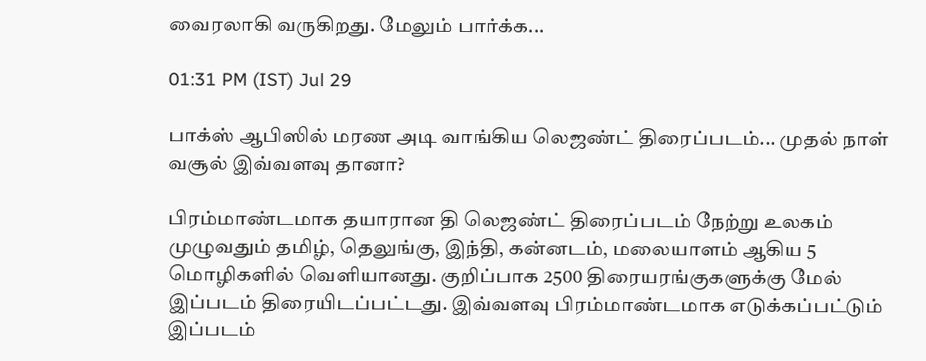வைரலாகி வருகிறது. மேலும் பார்க்க...

01:31 PM (IST) Jul 29

பாக்ஸ் ஆபிஸில் மரண அடி வாங்கிய லெஜண்ட் திரைப்படம்... முதல் நாள் வசூல் இவ்வளவு தானா?

பிரம்மாண்டமாக தயாரான தி லெஜண்ட் திரைப்படம் நேற்று உலகம் முழுவதும் தமிழ், தெலுங்கு, இந்தி, கன்னடம், மலையாளம் ஆகிய 5 மொழிகளில் வெளியானது. குறிப்பாக 2500 திரையரங்குகளுக்கு மேல் இப்படம் திரையிடப்பட்டது. இவ்வளவு பிரம்மாண்டமாக எடுக்கப்பட்டும் இப்படம்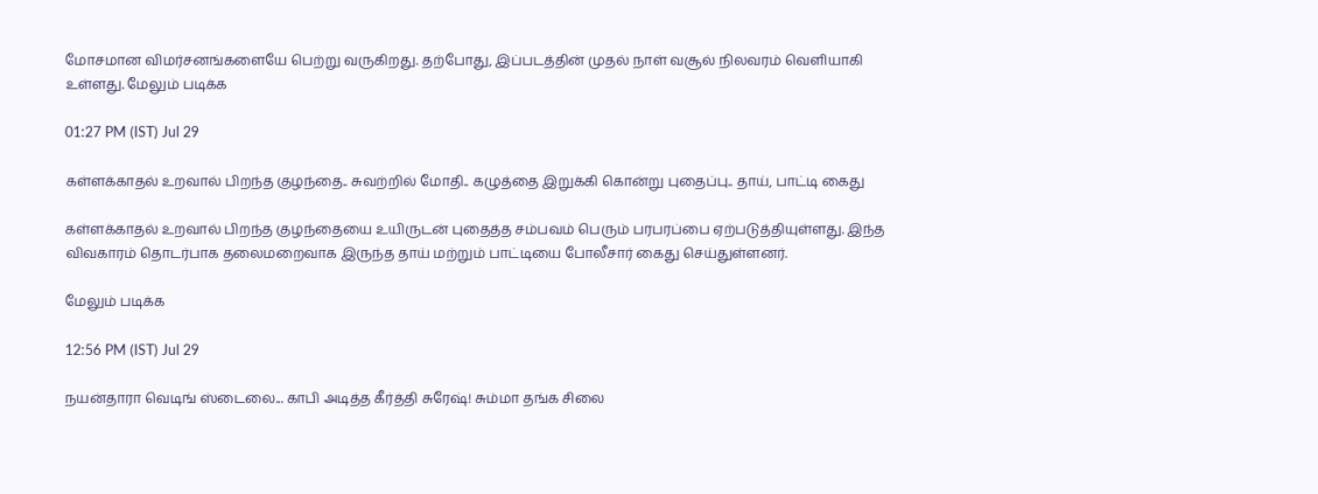மோசமான விமர்சனங்களையே பெற்று வருகிறது. தற்போது, இப்படத்தின் முதல் நாள் வசூல் நிலவரம் வெளியாகி உள்ளது. மேலும் படிக்க

01:27 PM (IST) Jul 29

கள்ளக்காதல் உறவால் பிறந்த குழந்தை.. சுவற்றில் மோதி.. கழுத்தை இறுக்கி கொன்று புதைப்பு.. தாய், பாட்டி கைது

கள்ளக்காதல் உறவால் பிறந்த குழந்தையை உயிருடன் புதைத்த சம்பவம் பெரும் பரபரப்பை ஏற்படுத்தியுள்ளது. இந்த விவகாரம் தொடர்பாக தலைமறைவாக இருந்த தாய் மற்றும் பாட்டியை போலீசார் கைது செய்துள்ளனர்.

மேலும் படிக்க

12:56 PM (IST) Jul 29

நயன்தாரா வெடிங் ஸ்டைலை... காபி அடித்த கீர்த்தி சுரேஷ்! சும்மா தங்க சிலை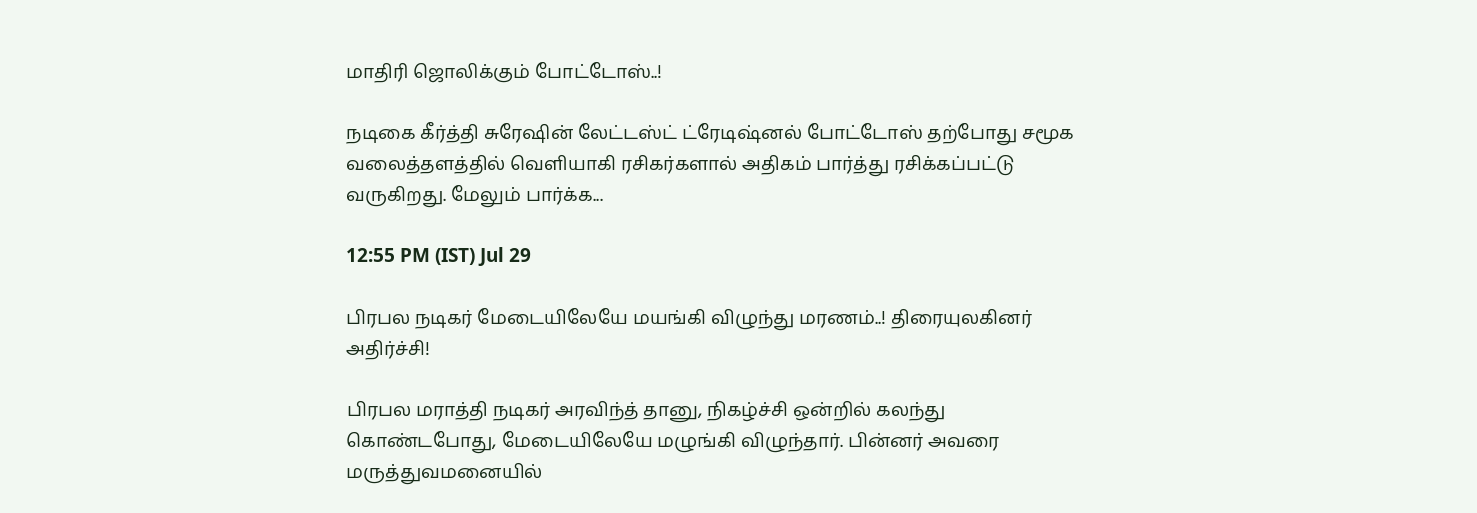மாதிரி ஜொலிக்கும் போட்டோஸ்..!

நடிகை கீர்த்தி சுரேஷின் லேட்டஸ்ட் ட்ரேடிஷ்னல் போட்டோஸ் தற்போது சமூக வலைத்தளத்தில் வெளியாகி ரசிகர்களால் அதிகம் பார்த்து ரசிக்கப்பட்டு வருகிறது. மேலும் பார்க்க...

12:55 PM (IST) Jul 29

பிரபல நடிகர் மேடையிலேயே மயங்கி விழுந்து மரணம்..! திரையுலகினர் அதிர்ச்சி!

பிரபல மராத்தி நடிகர் அரவிந்த் தானு, நிகழ்ச்சி ஒன்றில் கலந்து கொண்டபோது, மேடையிலேயே மழுங்கி விழுந்தார். பின்னர் அவரை மருத்துவமனையில்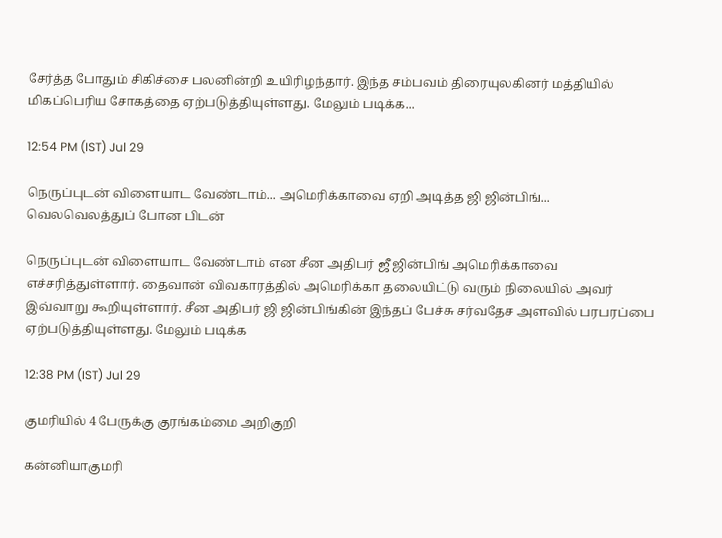சேர்த்த போதும் சிகிச்சை பலனின்றி உயிரிழந்தார். இந்த சம்பவம் திரையுலகினர் மத்தியில் மிகப்பெரிய சோகத்தை ஏற்படுத்தியுள்ளது. மேலும் படிக்க...

12:54 PM (IST) Jul 29

நெருப்புடன் விளையாட வேண்டாம்... அமெரிக்காவை ஏறி அடித்த ஜி ஜின்பிங்... வெலவெலத்துப் போன பிடன்

நெருப்புடன் விளையாட வேண்டாம் என சீன அதிபர் ஜீ ஜின்பிங் அமெரிக்காவை எச்சரித்துள்ளார். தைவான் விவகாரத்தில் அமெரிக்கா தலையிட்டு வரும் நிலையில் அவர் இவ்வாறு கூறியுள்ளார். சீன அதிபர் ஜி ஜின்பிங்கின் இந்தப் பேச்சு சர்வதேச அளவில் பரபரப்பை ஏற்படுத்தியுள்ளது. மேலும் படிக்க

12:38 PM (IST) Jul 29

குமரியில் 4 பேருக்கு குரங்கம்மை அறிகுறி

கன்னியாகுமரி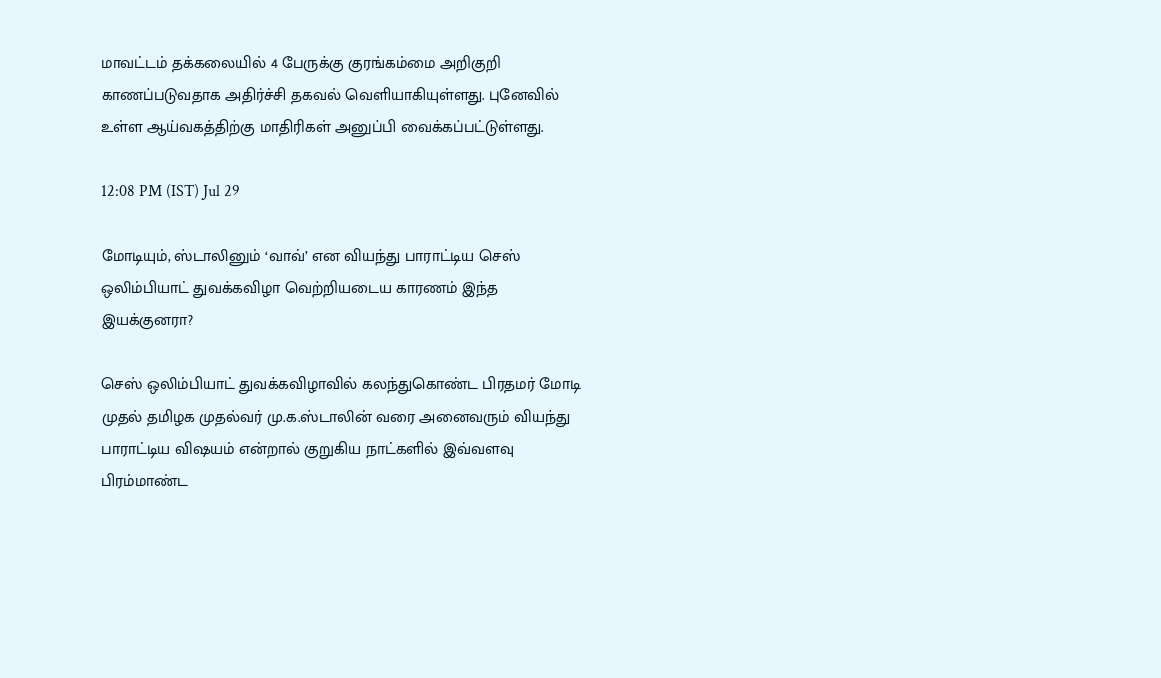மாவட்டம் தக்கலையில் 4 பேருக்கு குரங்கம்மை அறிகுறி காணப்படுவதாக அதிர்ச்சி தகவல் வெளியாகியுள்ளது. புனேவில் உள்ள ஆய்வகத்திற்கு மாதிரிகள் அனுப்பி வைக்கப்பட்டுள்ளது.

12:08 PM (IST) Jul 29

மோடியும், ஸ்டாலினும் ‘வாவ்’ என வியந்து பாராட்டிய செஸ் ஒலிம்பியாட் துவக்கவிழா வெற்றியடைய காரணம் இந்த இயக்குனரா?

செஸ் ஒலிம்பியாட் துவக்கவிழாவில் கலந்துகொண்ட பிரதமர் மோடி முதல் தமிழக முதல்வர் மு.க.ஸ்டாலின் வரை அனைவரும் வியந்து பாராட்டிய விஷயம் என்றால் குறுகிய நாட்களில் இவ்வளவு பிரம்மாண்ட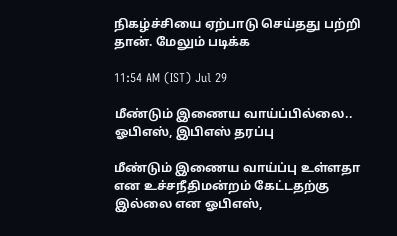நிகழ்ச்சியை ஏற்பாடு செய்தது பற்றி தான். மேலும் படிக்க

11:54 AM (IST) Jul 29

மீண்டும் இணைய வாய்ப்பில்லை.. ஓபிஎஸ், இபிஎஸ் தரப்பு

மீண்டும் இணைய வாய்ப்பு உள்ளதா என உச்சநீதிமன்றம் கேட்டதற்கு இல்லை என ஓபிஎஸ்,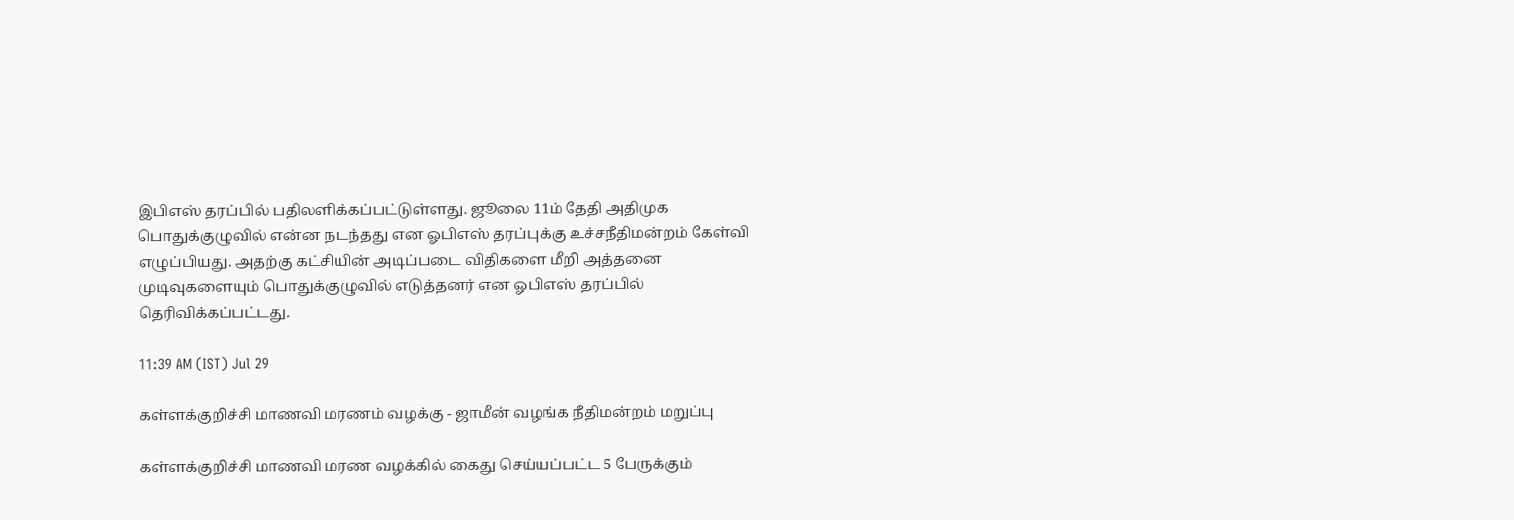இபிஎஸ் தரப்பில் பதிலளிக்கப்பட்டுள்ளது. ஜூலை 11ம் தேதி அதிமுக பொதுக்குழுவில் என்ன நடந்தது என ஓபிஎஸ் தரப்புக்கு உச்சநீதிமன்றம் கேள்வி எழுப்பியது. அதற்கு கட்சியின் அடிப்படை விதிகளை மீறி அத்தனை முடிவுகளையும் பொதுக்குழுவில் எடுத்தனர் என ஓபிஎஸ் தரப்பில் தெரிவிக்கப்பட்டது.

11:39 AM (IST) Jul 29

கள்ளக்குறிச்சி மாணவி மரணம் வழக்கு - ஜாமீன் வழங்க நீதிமன்றம் மறுப்பு

கள்ளக்குறிச்சி மாணவி மரண வழக்கில் கைது செய்யப்பட்ட 5 பேருக்கும்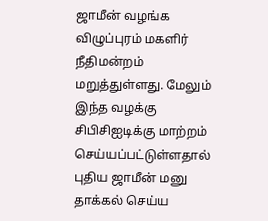ஜாமீன் வழங்க விழுப்புரம் மகளிர் நீதிமன்றம் மறுத்துள்ளது. மேலும் இந்த வழக்கு சிபிசிஐடிக்கு மாற்றம் செய்யப்பட்டுள்ளதால் புதிய ஜாமீன் மனு தாக்கல் செய்ய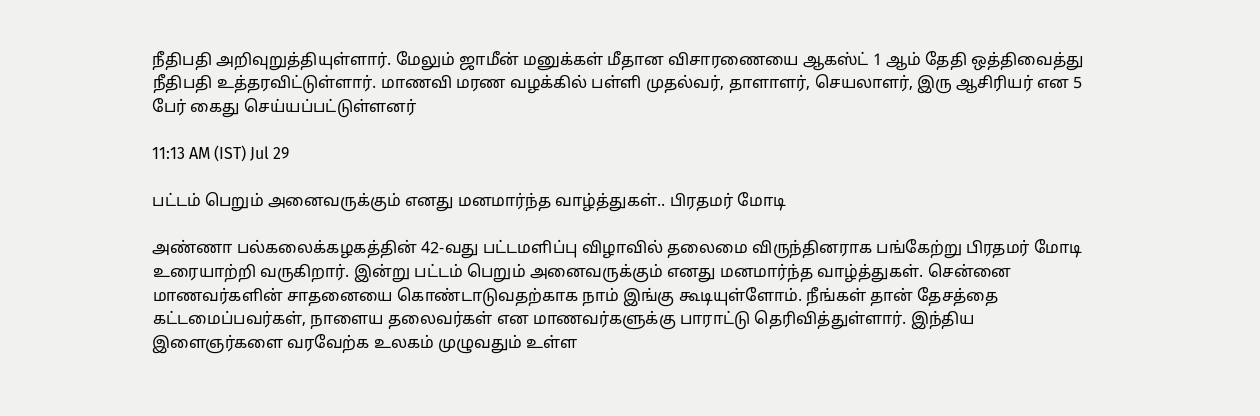நீதிபதி அறிவுறுத்தியுள்ளார். மேலும் ஜாமீன் மனுக்கள் மீதான விசாரணையை ஆகஸ்ட் 1 ஆம் தேதி ஒத்திவைத்து நீதிபதி உத்தரவிட்டுள்ளார். மாணவி மரண வழக்கில் பள்ளி முதல்வர், தாளாளர், செயலாளர், இரு ஆசிரியர் என 5 பேர் கைது செய்யப்பட்டுள்ளனர்

11:13 AM (IST) Jul 29

பட்டம் பெறும் அனைவருக்கும் எனது மனமார்ந்த வாழ்த்துகள்.. பிரதமர் மோடி

அண்ணா பல்கலைக்கழகத்தின் 42-வது பட்டமளிப்பு விழாவில் தலைமை விருந்தினராக பங்கேற்று பிரதமர் மோடி உரையாற்றி வருகிறார். இன்று பட்டம் பெறும் அனைவருக்கும் எனது மனமார்ந்த வாழ்த்துகள். சென்னை மாணவர்களின் சாதனையை கொண்டாடுவதற்காக நாம் இங்கு கூடியுள்ளோம். நீங்கள் தான் தேசத்தை கட்டமைப்பவர்கள், நாளைய தலைவர்கள் என மாணவர்களுக்கு பாராட்டு தெரிவித்துள்ளார். இந்திய இளைஞர்களை வரவேற்க உலகம் முழுவதும் உள்ள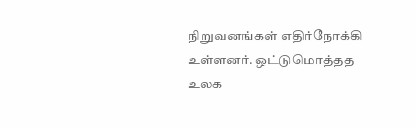நிறுவனங்கள் எதிர்நோக்கி உள்ளனர். ஒட்டுமொத்தத உலக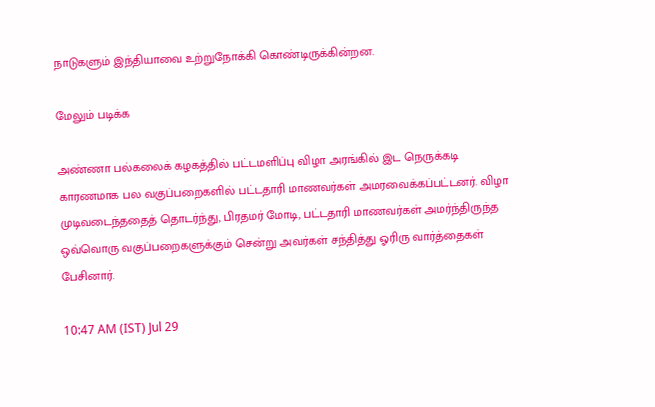நாடுகளும் இந்தியாவை உற்றுநோக்கி கொண்டிருக்கின்றன.

மேலும் படிக்க

அண்ணா பல்கலைக் கழகத்தில் பட்டமளிப்பு விழா அரங்கில் இட நெருக்கடி காரணமாக பல வகுப்பறைகளில் பட்டதாரி மாணவர்கள் அமரவைக்கப்பட்டனர். விழா முடிவடைந்ததைத் தொடர்ந்து, பிரதமர் மோடி, பட்டதாரி மாணவர்கள் அமர்ந்திருந்த ஒவ்வொரு வகுப்பறைகளுக்கும் சென்று அவர்கள் சந்தித்து ஓரிரு வார்த்தைகள் பேசினார்.

10:47 AM (IST) Jul 29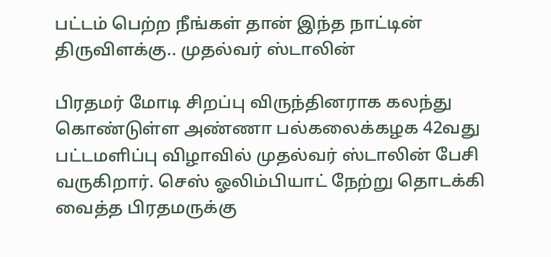பட்டம் பெற்ற நீங்கள் தான் இந்த நாட்டின் திருவிளக்கு.. முதல்வர் ஸ்டாலின்

பிரதமர் மோடி சிறப்பு விருந்தினராக கலந்து கொண்டுள்ள அண்ணா பல்கலைக்கழக 42வது பட்டமளிப்பு விழாவில் முதல்வர் ஸ்டாலின் பேசி வருகிறார். செஸ் ஓலிம்பியாட் நேற்று தொடக்கி வைத்த பிரதமருக்கு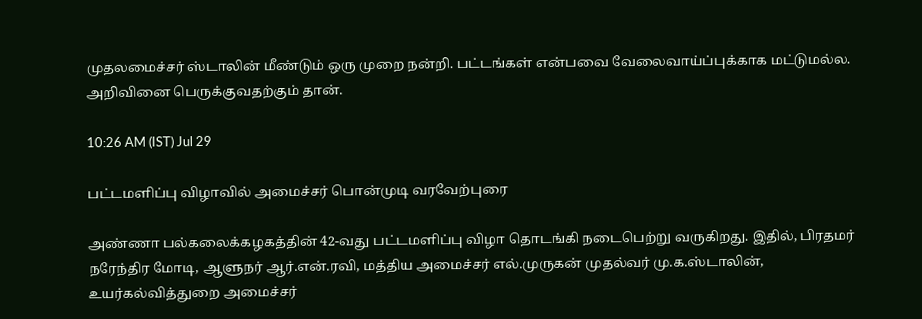முதலமைச்சர் ஸ்டாலின் மீண்டும் ஒரு முறை நன்றி. பட்டங்கள் என்பவை வேலைவாய்ப்புக்காக மட்டுமல்ல. அறிவினை பெருக்குவதற்கும் தான்.

10:26 AM (IST) Jul 29

பட்டமளிப்பு விழாவில் அமைச்சர் பொன்முடி வரவேற்புரை

அண்ணா பல்கலைக்கழகத்தின் 42-வது பட்டமளிப்பு விழா தொடங்கி நடைபெற்று வருகிறது. இதில், பிரதமர் நரேந்திர மோடி, ஆளுநர் ஆர்.என்.ரவி, மத்திய அமைச்சர் எல்.முருகன் முதல்வர் மு.க.ஸ்டாலின், உயர்கல்வித்துறை அமைச்சர்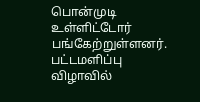பொன்முடி உள்ளிட்டோர் பங்கேற்றுள்ளனர். பட்டமளிப்பு விழாவில்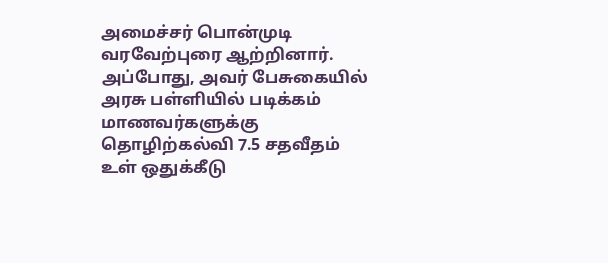அமைச்சர் பொன்முடி வரவேற்புரை ஆற்றினார். அப்போது, அவர் பேசுகையில் அரசு பள்ளியில் படிக்கம் மாணவர்களுக்கு தொழிற்கல்வி 7.5 சதவீதம் உள் ஒதுக்கீடு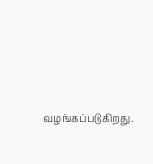வழங்கப்படுகிறது.